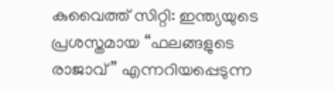കുവൈത്ത് സിറ്റി: ഇന്ത്യയുടെ പ്രശസ്തമായ “ഫലങ്ങളുടെ രാജാവ്” എന്നറിയപ്പെടുന്ന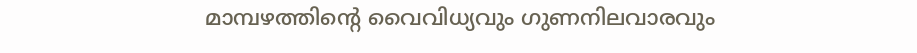മാമ്പഴത്തിന്റെ വൈവിധ്യവും ഗുണനിലവാരവും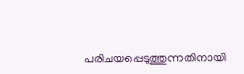പരിചയപ്പെടുത്തുന്നതിനായി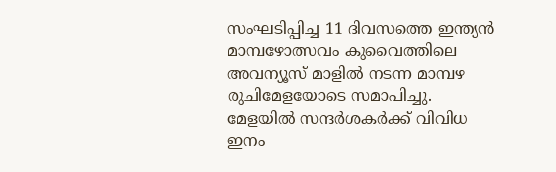സംഘടിപ്പിച്ച 11 ദിവസത്തെ ഇന്ത്യൻ മാമ്പഴോത്സവം കുവൈത്തിലെ അവന്യൂസ് മാളിൽ നടന്ന മാമ്പഴ രുചിമേളയോടെ സമാപിച്ചു.
മേളയിൽ സന്ദർശകർക്ക് വിവിധ ഇനം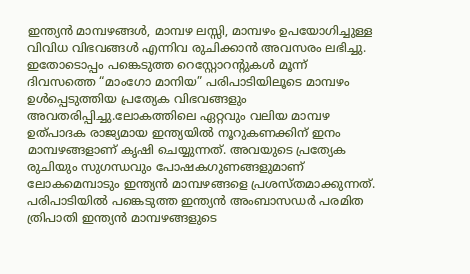ഇന്ത്യൻ മാമ്പഴങ്ങൾ, മാമ്പഴ ലസ്സി, മാമ്പഴം ഉപയോഗിച്ചുള്ള വിവിധ വിഭവങ്ങൾ എന്നിവ രുചിക്കാൻ അവസരം ലഭിച്ചു. ഇതോടൊപ്പം പങ്കെടുത്ത റെസ്റ്റോറന്റുകൾ മൂന്ന് ദിവസത്തെ “മാംഗോ മാനിയ” പരിപാടിയിലൂടെ മാമ്പഴം ഉൾപ്പെടുത്തിയ പ്രത്യേക വിഭവങ്ങളും അവതരിപ്പിച്ചു.ലോകത്തിലെ ഏറ്റവും വലിയ മാമ്പഴ ഉത്പാദക രാജ്യമായ ഇന്ത്യയിൽ നൂറുകണക്കിന് ഇനം മാമ്പഴങ്ങളാണ് കൃഷി ചെയ്യുന്നത്. അവയുടെ പ്രത്യേക രുചിയും സുഗന്ധവും പോഷകഗുണങ്ങളുമാണ് ലോകമെമ്പാടും ഇന്ത്യൻ മാമ്പഴങ്ങളെ പ്രശസ്തമാക്കുന്നത്.
പരിപാടിയിൽ പങ്കെടുത്ത ഇന്ത്യൻ അംബാസഡർ പരമിത ത്രിപാതി ഇന്ത്യൻ മാമ്പഴങ്ങളുടെ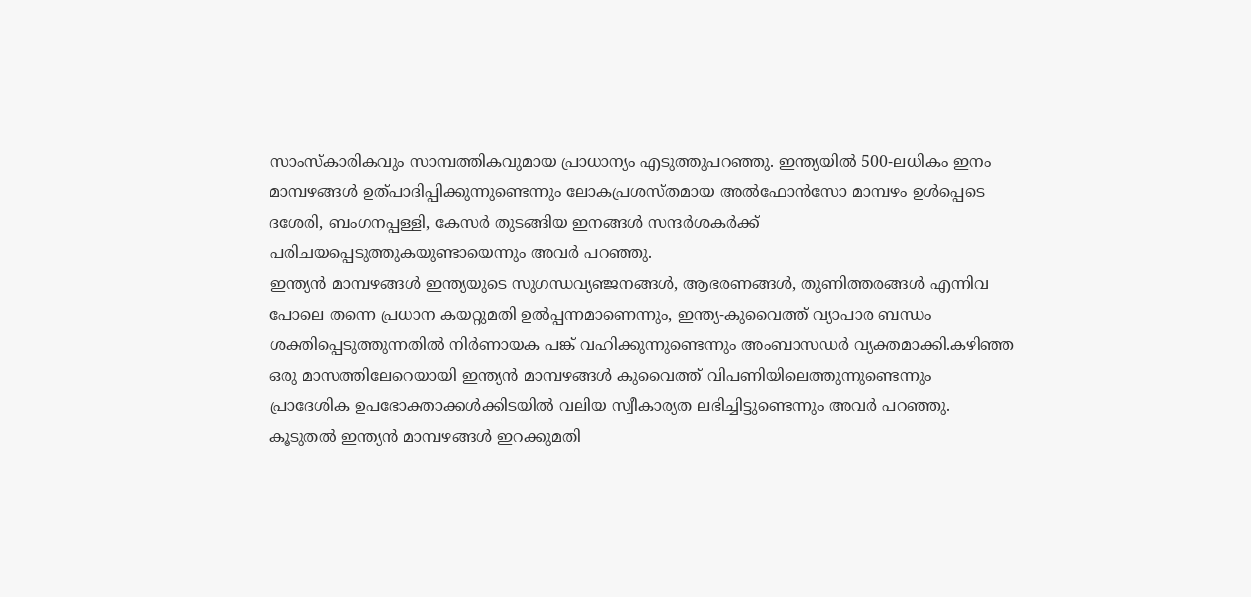സാംസ്കാരികവും സാമ്പത്തികവുമായ പ്രാധാന്യം എടുത്തുപറഞ്ഞു. ഇന്ത്യയിൽ 500-ലധികം ഇനം മാമ്പഴങ്ങൾ ഉത്പാദിപ്പിക്കുന്നുണ്ടെന്നും ലോകപ്രശസ്തമായ അൽഫോൻസോ മാമ്പഴം ഉൾപ്പെടെ ദശേരി, ബംഗനപ്പള്ളി, കേസർ തുടങ്ങിയ ഇനങ്ങൾ സന്ദർശകർക്ക് പരിചയപ്പെടുത്തുകയുണ്ടായെന്നും അവർ പറഞ്ഞു.
ഇന്ത്യൻ മാമ്പഴങ്ങൾ ഇന്ത്യയുടെ സുഗന്ധവ്യഞ്ജനങ്ങൾ, ആഭരണങ്ങൾ, തുണിത്തരങ്ങൾ എന്നിവ പോലെ തന്നെ പ്രധാന കയറ്റുമതി ഉൽപ്പന്നമാണെന്നും, ഇന്ത്യ-കുവൈത്ത് വ്യാപാര ബന്ധം ശക്തിപ്പെടുത്തുന്നതിൽ നിർണായക പങ്ക് വഹിക്കുന്നുണ്ടെന്നും അംബാസഡർ വ്യക്തമാക്കി.കഴിഞ്ഞ ഒരു മാസത്തിലേറെയായി ഇന്ത്യൻ മാമ്പഴങ്ങൾ കുവൈത്ത് വിപണിയിലെത്തുന്നുണ്ടെന്നും പ്രാദേശിക ഉപഭോക്താക്കൾക്കിടയിൽ വലിയ സ്വീകാര്യത ലഭിച്ചിട്ടുണ്ടെന്നും അവർ പറഞ്ഞു.
കൂടുതൽ ഇന്ത്യൻ മാമ്പഴങ്ങൾ ഇറക്കുമതി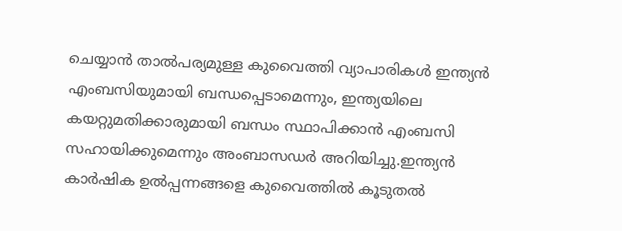ചെയ്യാൻ താൽപര്യമുള്ള കുവൈത്തി വ്യാപാരികൾ ഇന്ത്യൻ എംബസിയുമായി ബന്ധപ്പെടാമെന്നും, ഇന്ത്യയിലെ കയറ്റുമതിക്കാരുമായി ബന്ധം സ്ഥാപിക്കാൻ എംബസി സഹായിക്കുമെന്നും അംബാസഡർ അറിയിച്ചു.ഇന്ത്യൻ കാർഷിക ഉൽപ്പന്നങ്ങളെ കുവൈത്തിൽ കൂടുതൽ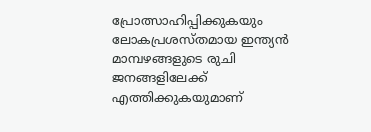പ്രോത്സാഹിപ്പിക്കുകയും ലോകപ്രശസ്തമായ ഇന്ത്യൻ മാമ്പഴങ്ങളുടെ രുചി ജനങ്ങളിലേക്ക് എത്തിക്കുകയുമാണ്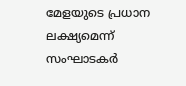മേളയുടെ പ്രധാന ലക്ഷ്യമെന്ന് സംഘാടകർ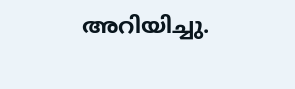അറിയിച്ചു.